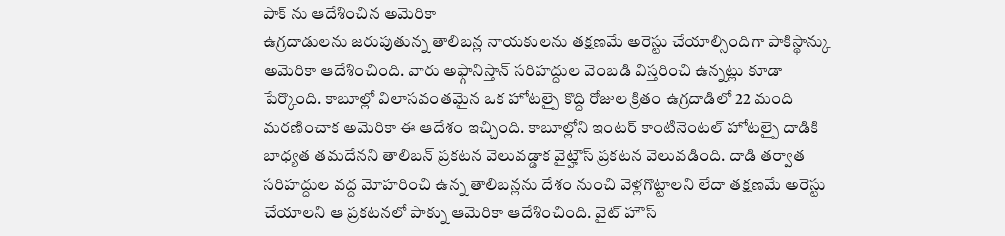పాక్ ను ఆదేశించిన అమెరికా
ఉగ్రదాడులను జరుపుతున్న తాలిబన్ల నాయకులను తక్షణమే అరెస్టు చేయాల్సిందిగా పాకిస్థాన్కు అమెరికా ఆదేశించింది. వారు అఫ్గానిస్తాన్ సరిహద్దుల వెంబడి విస్తరించి ఉన్నట్లు కూడా పేర్కొంది. కాబూల్లో విలాసవంతమైన ఒక హోటల్పై కొద్ది రోజుల క్రితం ఉగ్రదాడిలో 22 మంది మరణించాక అమెరికా ఈ ఆదేశం ఇచ్చింది. కాబూల్లోని ఇంటర్ కాంటినెంటల్ హోటల్పై దాడికి బాధ్యత తమదేనని తాలిబన్ ప్రకటన వెలువడ్డాక వైట్హౌస్ ప్రకటన వెలువడింది. దాడి తర్వాత సరిహద్దుల వద్ద మోహరించి ఉన్న తాలిబన్లను దేశం నుంచి వెళ్లగొట్టాలని లేదా తక్షణమే అరెస్టు చేయాలని ఆ ప్రకటనలో పాక్ను ఆమెరికా ఆదేశించింది. వైట్ హౌస్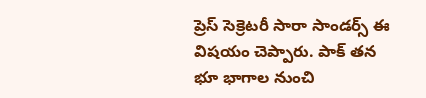ప్రెస్ సెక్రెటరీ సారా సాండర్స్ ఈ విషయం చెప్పారు. పాక్ తన భూ భాగాల నుంచి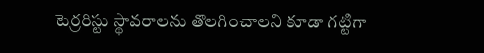టెర్రరిస్టు స్థావరాలను తొలగించాలని కూడా గట్టిగా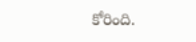కోరింది.